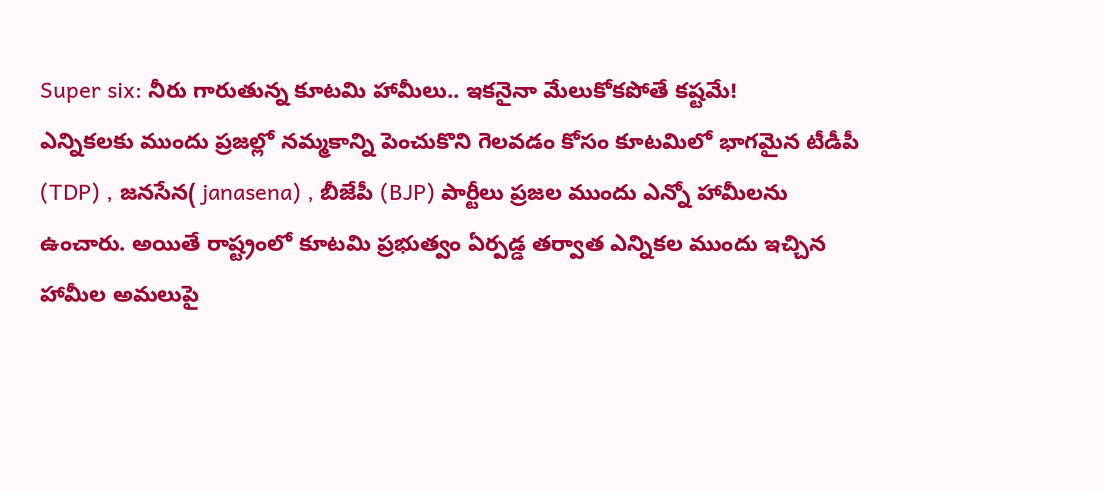Super six: నీరు గారుతున్న కూటమి హామీలు.. ఇకనైనా మేలుకోకపోతే కష్టమే!
ఎన్నికలకు ముందు ప్రజల్లో నమ్మకాన్ని పెంచుకొని గెలవడం కోసం కూటమిలో భాగమైన టీడీపీ (TDP) , జనసేన( janasena) , బీజేపీ (BJP) పార్టీలు ప్రజల ముందు ఎన్నో హామీలను ఉంచారు. అయితే రాష్ట్రంలో కూటమి ప్రభుత్వం ఏర్పడ్డ తర్వాత ఎన్నికల ముందు ఇచ్చిన హామీల అమలుపై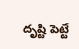దృష్టి పెట్టే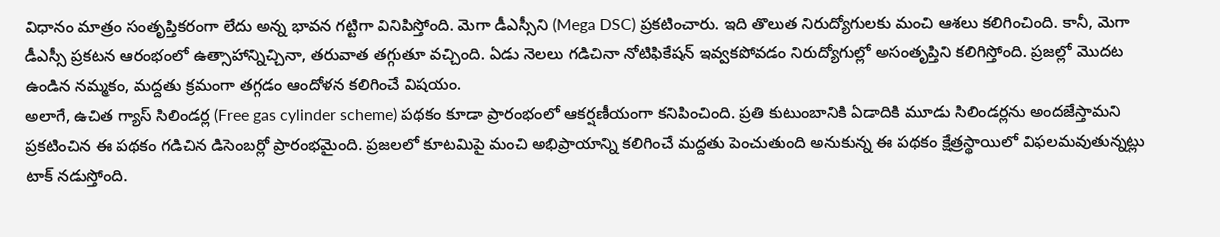విధానం మాత్రం సంతృప్తికరంగా లేదు అన్న భావన గట్టిగా వినిపిస్తోంది. మెగా డీఎస్సీని (Mega DSC) ప్రకటించారు. ఇది తొలుత నిరుద్యోగులకు మంచి ఆశలు కలిగించింది. కానీ, మెగా డీఎస్సీ ప్రకటన ఆరంభంలో ఉత్సాహాన్నిచ్చినా, తరువాత తగ్గుతూ వచ్చింది. ఏడు నెలలు గడిచినా నోటిఫికేషన్ ఇవ్వకపోవడం నిరుద్యోగుల్లో అసంతృప్తిని కలిగిస్తోంది. ప్రజల్లో మొదట ఉండిన నమ్మకం, మద్దతు క్రమంగా తగ్గడం ఆందోళన కలిగించే విషయం.
అలాగే, ఉచిత గ్యాస్ సిలిండర్ల (Free gas cylinder scheme) పథకం కూడా ప్రారంభంలో ఆకర్షణీయంగా కనిపించింది. ప్రతి కుటుంబానికి ఏడాదికి మూడు సిలిండర్లను అందజేస్తామని ప్రకటించిన ఈ పథకం గడిచిన డిసెంబర్లో ప్రారంభమైంది. ప్రజలలో కూటమిపై మంచి అభిప్రాయాన్ని కలిగించే మద్దతు పెంచుతుంది అనుకున్న ఈ పథకం క్షేత్రస్థాయిలో విఫలమవుతున్నట్లు టాక్ నడుస్తోంది.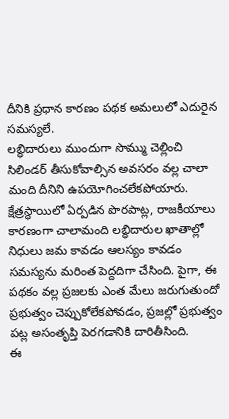దీనికి ప్రధాన కారణం పథక అమలులో ఎదురైన సమస్యలే.
లబ్ధిదారులు ముందుగా సొమ్ము చెల్లించి సిలిండర్ తీసుకోవాల్సిన అవసరం వల్ల చాలా మంది దీనిని ఉపయోగించలేకపోయారు. క్షేత్రస్థాయిలో ఏర్పడిన పొరపాట్ల, రాజకీయాలు కారణంగా చాలామంది లబ్ధిదారుల ఖాతాల్లో నిధులు జమ కావడం ఆలస్యం కావడం సమస్యను మరింత పెద్దదిగా చేసింది. పైగా, ఈ పథకం వల్ల ప్రజలకు ఎంత మేలు జరుగుతుందో ప్రభుత్వం చెప్పుకోలేకపోవడం, ప్రజల్లో ప్రభుత్వం పట్ల అసంతృప్తి పెరగడానికి దారితీసింది.
ఈ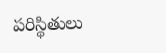పరిస్థితులు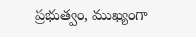ప్రభుత్వం, ముఖ్యంగా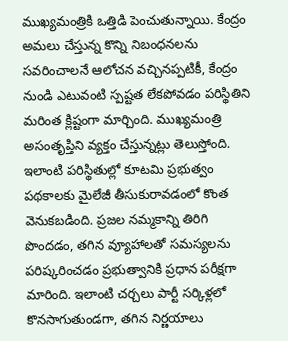ముఖ్యమంత్రికి ఒత్తిడి పెంచుతున్నాయి. కేంద్రం అమలు చేస్తున్న కొన్ని నిబంధనలను సవరించాలనే ఆలోచన వచ్చినప్పటికీ, కేంద్రం నుండి ఎటువంటి స్పష్టత లేకపోవడం పరిస్థితిని మరింత క్లిష్టంగా మార్చింది. ముఖ్యమంత్రి అసంతృప్తిని వ్యక్తం చేస్తున్నట్లు తెలుస్తోంది. ఇలాంటి పరిస్థితుల్లో కూటమి ప్రభుత్వం పథకాలకు మైలేజీ తీసుకురావడంలో కొంత వెనుకబడింది. ప్రజల నమ్మకాన్ని తిరిగి పొందడం, తగిన వ్యూహాలతో సమస్యలను పరిష్కరించడం ప్రభుత్వానికి ప్రధాన పరీక్షగా మారింది. ఇలాంటి చర్చలు పార్టీ సర్కిళ్లలో కొనసాగుతుండగా, తగిన నిర్ణయాలు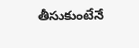తీసుకుంటేనే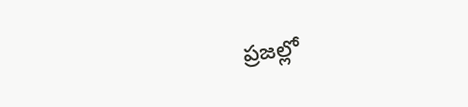ప్రజల్లో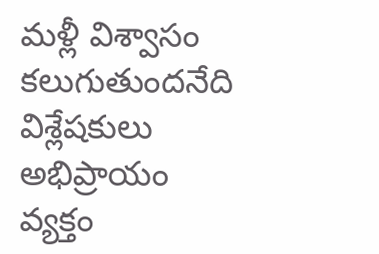మళ్లీ విశ్వాసం కలుగుతుందనేది విశ్లేషకులు అభిప్రాయం వ్యక్తం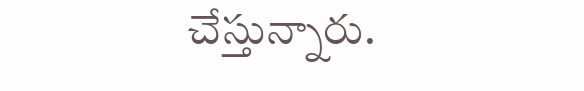చేస్తున్నారు.